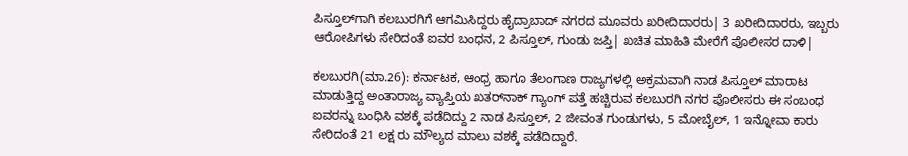ಪಿಸ್ತೂಲ್‌ಗಾಗಿ ಕಲಬುರಗಿಗೆ ಆಗಮಿಸಿದ್ದರು ಹೈದ್ರಾಬಾದ್‌ ನಗರದ ಮೂವರು ಖರೀದಿದಾರರು| 3 ಖರೀದಿದಾರರು, ಇಬ್ಬರು ಆರೋಪಿಗಳು ಸೇರಿದಂತೆ ಐವರ ಬಂಧನ, 2 ಪಿಸ್ತೂಲ್‌, ಗುಂಡು ಜಪ್ತಿ| ಖಚಿತ ಮಾಹಿತಿ ಮೇರೆಗೆ ಪೊಲೀಸರ ದಾಳಿ|

ಕಲಬುರಗಿ(ಮಾ.26): ಕರ್ನಾಟಕ, ಆಂಧ್ರ ಹಾಗೂ ತೆಲಂಗಾಣ ರಾಜ್ಯಗಳಲ್ಲಿ ಅಕ್ರಮವಾಗಿ ನಾಡ ಪಿಸ್ತೂಲ್‌ ಮಾರಾಟ ಮಾಡುತ್ತಿದ್ದ ಅಂತಾರಾಜ್ಯ ವ್ಯಾಪ್ತಿಯ ಖತರ್‌ನಾಕ್‌ ಗ್ಯಾಂಗ್‌ ಪತ್ತೆ ಹಚ್ಚಿರುವ ಕಲಬುರಗಿ ನಗರ ಪೊಲೀಸರು ಈ ಸಂಬಂಧ ಐವರನ್ನು ಬಂಧಿಸಿ ವಶಕ್ಕೆ ಪಡೆದಿದ್ದು 2 ನಾಡ ಪಿಸ್ತೂಲ್‌, 2 ಜೀವಂತ ಗುಂಡುಗಳು, 5 ಮೋಬೈಲ್‌, 1 ಇನ್ನೋವಾ ಕಾರು ಸೇರಿದಂತೆ 21 ಲಕ್ಷ ರು ಮೌಲ್ಯದ ಮಾಲು ವಶಕ್ಕೆ ಪಡೆದಿದ್ದಾರೆ.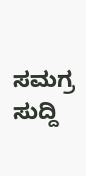ಸಮಗ್ರ ಸುದ್ದಿ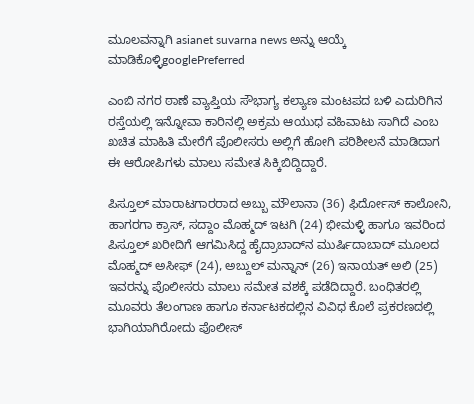ಮೂಲವನ್ನಾಗಿ asianet suvarna news ಅನ್ನು ಆಯ್ಕೆ ಮಾಡಿಕೊಳ್ಳಿgooglePreferred

ಎಂಬಿ ನಗರ ಠಾಣೆ ವ್ಯಾಪ್ತಿಯ ಸೌಭಾಗ್ಯ ಕಲ್ಯಾಣ ಮಂಟಪದ ಬಳಿ ಎದುರಿಗಿನ ರಸ್ತೆಯಲ್ಲಿ ಇನ್ನೋವಾ ಕಾರಿನಲ್ಲಿ ಅಕ್ರಮ ಆಯುಧ ವಹಿವಾಟು ಸಾಗಿದೆ ಎಂಬ ಖಚಿತ ಮಾಹಿತಿ ಮೇರೆಗೆ ಪೊಲೀಸರು ಅಲ್ಲಿಗೆ ಹೋಗಿ ಪರಿಶೀಲನೆ ಮಾಡಿದಾಗ ಈ ಆರೋಪಿಗಳು ಮಾಲು ಸಮೇತ ಸಿಕ್ಕಿಬಿದ್ದಿದ್ದಾರೆ.

ಪಿಸ್ತೂಲ್‌ ಮಾರಾಟಗಾರರಾದ ಅಬ್ಬು ಮೌಲಾನಾ (36) ಫಿರ್ದೋಸ್‌ ಕಾಲೋನಿ, ಹಾಗರಗಾ ಕ್ರಾಸ್‌, ಸದ್ದಾಂ ಮೊಹ್ಮದ್‌ ಇಟಗಿ (24) ಭೀಮಳ್ಳಿ ಹಾಗೂ ಇವರಿಂದ ಪಿಸ್ತೂಲ್‌ ಖರೀದಿಗೆ ಆಗಮಿಸಿದ್ದ ಹೈದ್ರಾಬಾದ್‌ನ ಮುರ್ಷಿದಾಬಾದ್‌ ಮೂಲದ ಮೊಹ್ಮದ್‌ ಅಸೀಫ್‌ (24), ಅಬ್ದುಲ್‌ ಮನ್ನಾನ್‌ (26) ಇನಾಯತ್‌ ಅಲಿ (25) ಇವರನ್ನು ಪೊಲೀಸರು ಮಾಲು ಸಮೇತ ವಶಕ್ಕೆ ಪಡೆದಿದ್ದಾರೆ. ಬಂಧಿತರಲ್ಲಿ ಮೂವರು ತೆಲಂಗಾಣ ಹಾಗೂ ಕರ್ನಾಟಕದಲ್ಲಿನ ವಿವಿಧ ಕೊಲೆ ಪ್ರಕರಣದಲ್ಲಿ ಭಾಗಿಯಾಗಿರೋದು ಪೊಲೀಸ್‌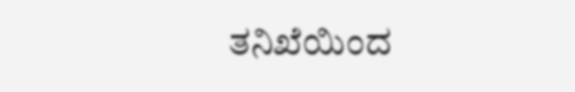ತನಿಖೆಯಿಂದ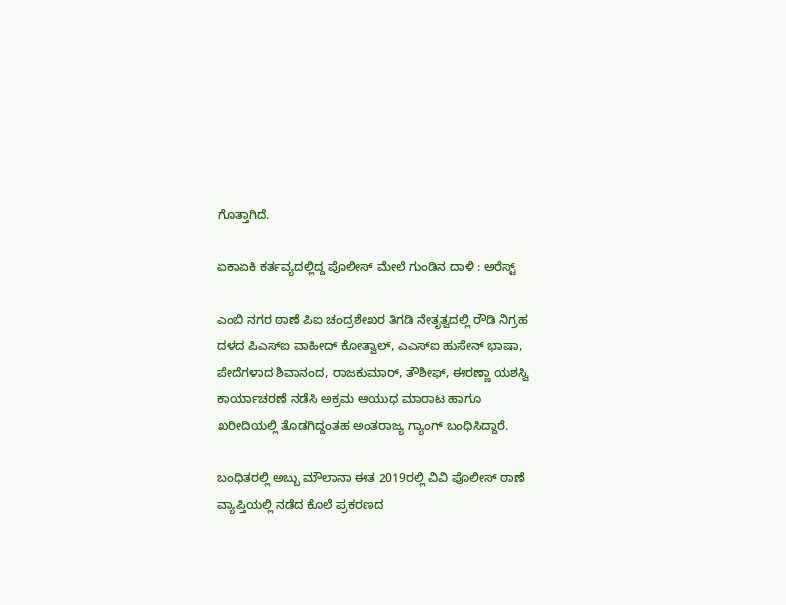ಗೊತ್ತಾಗಿದೆ.

ಏಕಾಏಕಿ ಕರ್ತವ್ಯದಲ್ಲಿದ್ದ ಪೊಲೀಸ್ ಮೇಲೆ ಗುಂಡಿನ ದಾಳಿ : ಅರೆಸ್ಟ್

ಎಂಬಿ ನಗರ ಠಾಣೆ ಪಿಐ ಚಂದ್ರಶೇಖರ ತಿಗಡಿ ನೇತೃತ್ವದಲ್ಲಿ ರೌಡಿ ನಿಗ್ರಹ ದಳದ ಪಿಎಸ್‌ಐ ವಾಹೀದ್‌ ಕೋತ್ವಾಲ್‌, ಎಎಸ್‌ಐ ಹುಸೇನ್‌ ಭಾಷಾ, ಪೇದೆಗಳಾದ ಶಿವಾನಂದ, ರಾಜಕುಮಾರ್‌, ತೌಶೀಫ್‌, ಈರಣ್ಣಾ ಯಶಸ್ವಿ ಕಾರ್ಯಾಚರಣೆ ನಡೆಸಿ ಅಕ್ರಮ ಆಯುಧ ಮಾರಾಟ ಹಾಗೂ ಖರೀದಿಯಲ್ಲಿ ತೊಡಗಿದ್ದಂತಹ ಅಂತರಾಜ್ಯ ಗ್ಯಾಂಗ್‌ ಬಂಧಿಸಿದ್ದಾರೆ.

ಬಂಧಿತರಲ್ಲಿ ಅಬ್ಬು ಮೌಲಾನಾ ಈತ 2019ರಲ್ಲಿ ವಿವಿ ಪೊಲೀಸ್‌ ಠಾಣೆ ವ್ಯಾಪ್ತಿಯಲ್ಲಿ ನಡೆದ ಕೊಲೆ ಪ್ರಕರಣದ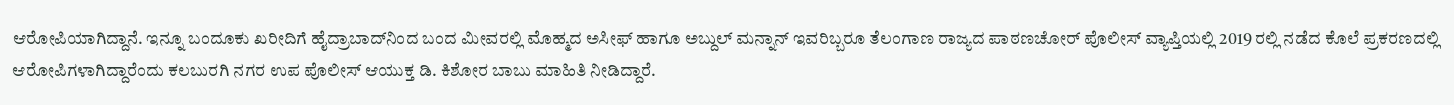ಆರೋಪಿಯಾಗಿದ್ದಾನೆ. ಇನ್ನೂ ಬಂದೂಕು ಖರೀದಿಗೆ ಹೈದ್ರಾಬಾದ್‌ನಿಂದ ಬಂದ ಮೀವರಲ್ಲಿ ಮೊಹ್ಮದ ಅಸೀಫ್‌ ಹಾಗೂ ಅಬ್ದುಲ್‌ ಮನ್ನಾನ್‌ ಇವರಿಬ್ಬರೂ ತೆಲಂಗಾಣ ರಾಜ್ಯದ ಪಾಠಣಚೋರ್‌ ಪೊಲೀಸ್‌ ವ್ಯಾಪ್ತಿಯಲ್ಲಿ 2019 ರಲ್ಲಿ ನಡೆದ ಕೊಲೆ ಪ್ರಕರಣದಲ್ಲಿ ಆರೋಪಿಗಳಾಗಿದ್ದಾರೆಂದು ಕಲಬುರಗಿ ನಗರ ಉಪ ಪೊಲೀಸ್‌ ಆಯುಕ್ತ ಡಿ. ಕಿಶೋರ ಬಾಬು ಮಾಹಿತಿ ನೀಡಿದ್ದಾರೆ.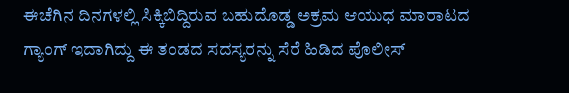ಈಚೆಗಿನ ದಿನಗಳಲ್ಲಿ ಸಿಕ್ಕಿಬಿದ್ದಿರುವ ಬಹುದೊಡ್ಡ ಅಕ್ರಮ ಆಯುಧ ಮಾರಾಟದ ಗ್ಯಾಂಗ್‌ ಇದಾಗಿದ್ದು ಈ ತಂಡದ ಸದಸ್ಯರನ್ನು ಸೆರೆ ಹಿಡಿದ ಪೊಲೀಸ್‌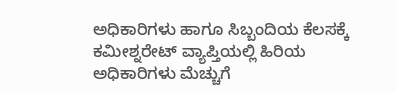ಅಧಿಕಾರಿಗಳು ಹಾಗೂ ಸಿಬ್ಬಂದಿಯ ಕೆಲಸಕ್ಕೆ ಕಮೀಶ್ನರೇಟ್‌ ವ್ಯಾಪ್ತಿಯಲ್ಲಿ ಹಿರಿಯ ಅಧಿಕಾರಿಗಳು ಮೆಚ್ಚುಗೆ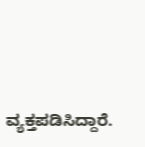ವ್ಯಕ್ತಪಡಿಸಿದ್ದಾರೆ.